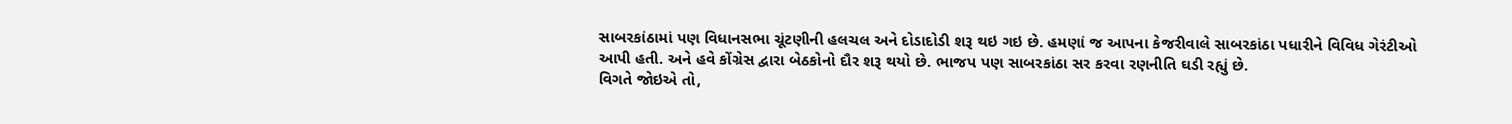સાબરકાંઠામાં પણ વિધાનસભા ચૂંટણીની હલચલ અને દોડાદોડી શરૂ થઇ ગઇ છે. હમણાં જ આપના કેજરીવાલે સાબરકાંઠા પધારીને વિવિધ ગેરંટીઓ આપી હતી. અને હવે કોંગ્રેસ દ્વારા બેઠકોનો દૌર શરૂ થયો છે. ભાજપ પણ સાબરકાંઠા સર કરવા રણનીતિ ઘડી રહ્યું છે.
વિગતે જોઇએ તો,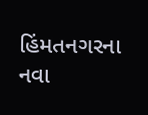હિંમતનગરના નવા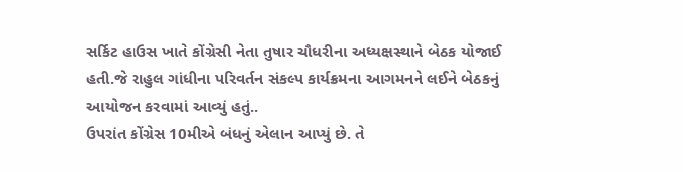સર્કિટ હાઉસ ખાતે કોંગ્રેસી નેતા તુષાર ચૌધરીના અધ્યક્ષસ્થાને બેઠક યોજાઈ હતી.જે રાહુલ ગાંધીના પરિવર્તન સંકલ્પ કાર્યક્રમના આગમનને લઈને બેઠકનું આયોજન કરવામાં આવ્યું હતું..
ઉપરાંત કોંગ્રેસ 10મીએ બંધનું એલાન આપ્યું છે. તે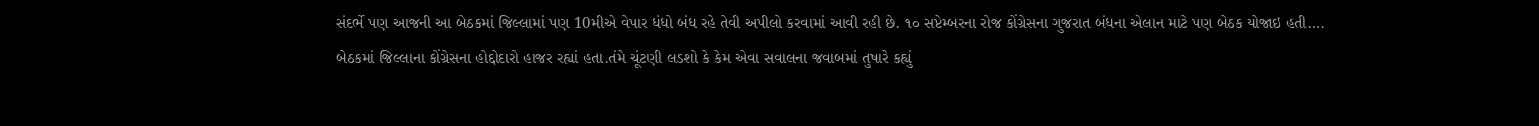સંદર્ભે પણ આજની આ બેઠકમાં જિલ્લામાં પણ 10મીએ વેપાર ધંધો બંધ રહે તેવી અપીલો કરવામાં આવી રહી છે. ૧૦ સપ્ટેમ્બરના રોજ કોંગ્રેસના ગુજરાત બંધના એલાન માટે પણ બેઠક યોજાઇ હતી….
બેઠકમાં જિલ્લાના કોંગ્રેસના હોદ્દોદારો હાજર રહ્યાં હતા.તંમે ચૂંટણી લડશો કે કેમ એવા સવાલના જવાબમાં તુષારે કહ્યું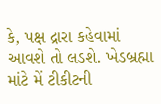કે, પક્ષ દ્રારા કહેવામાં આવશે તો લડશે. ખેડબ્રહ્મા માંટે મેં ટીકીટની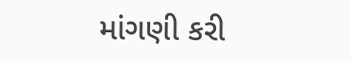માંગણી કરી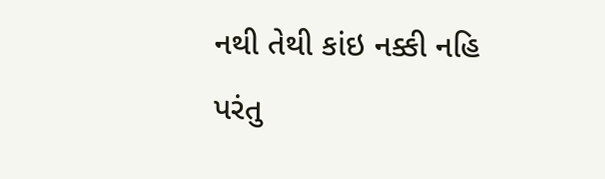નથી તેથી કાંઇ નક્કી નહિ પરંતુ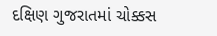દક્ષિણ ગુજરાતમાં ચોક્કસ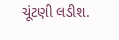ચૂંટણી લડીશ.